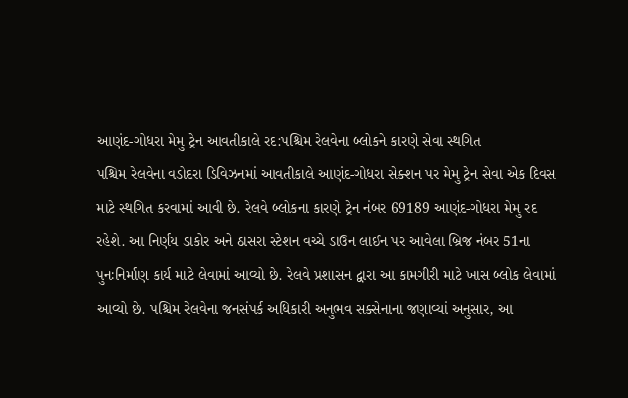આણંદ-ગોધરા મેમુ ટ્રેન આવતીકાલે રદ:પશ્ચિમ રેલવેના બ્લોકને કારણે સેવા સ્થગિત
પશ્ચિમ રેલવેના વડોદરા ડિવિઝનમાં આવતીકાલે આણંદ-ગોધરા સેક્શન પર મેમુ ટ્રેન સેવા એક દિવસ માટે સ્થગિત કરવામાં આવી છે. રેલવે બ્લોકના કારણે ટ્રેન નંબર 69189 આણંદ-ગોધરા મેમુ રદ રહેશે. આ નિર્ણય ડાકોર અને ઠાસરા સ્ટેશન વચ્ચે ડાઉન લાઈન પર આવેલા બ્રિજ નંબર 51ના પુનઃનિર્માણ કાર્ય માટે લેવામાં આવ્યો છે. રેલવે પ્રશાસન દ્વારા આ કામગીરી માટે ખાસ બ્લોક લેવામાં આવ્યો છે. પશ્ચિમ રેલવેના જનસંપર્ક અધિકારી અનુભવ સક્સેનાના જણાવ્યાં અનુસાર, આ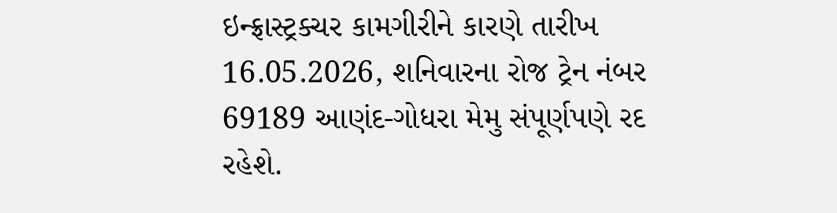ઇન્ફ્રાસ્ટ્રક્ચર કામગીરીને કારણે તારીખ 16.05.2026, શનિવારના રોજ ટ્રેન નંબર 69189 આણંદ-ગોધરા મેમુ સંપૂર્ણપણે રદ રહેશે.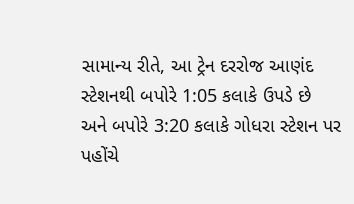સામાન્ય રીતે, આ ટ્રેન દરરોજ આણંદ સ્ટેશનથી બપોરે 1:05 કલાકે ઉપડે છે અને બપોરે 3:20 કલાકે ગોધરા સ્ટેશન પર પહોંચે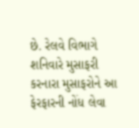છે. રેલવે વિભાગે શનિવારે મુસાફરી કરનારા મુસાફરોને આ ફેરફારની નોંધ લેવા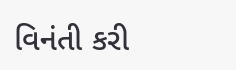વિનંતી કરી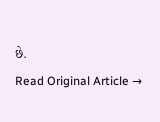છે.
Read Original Article →